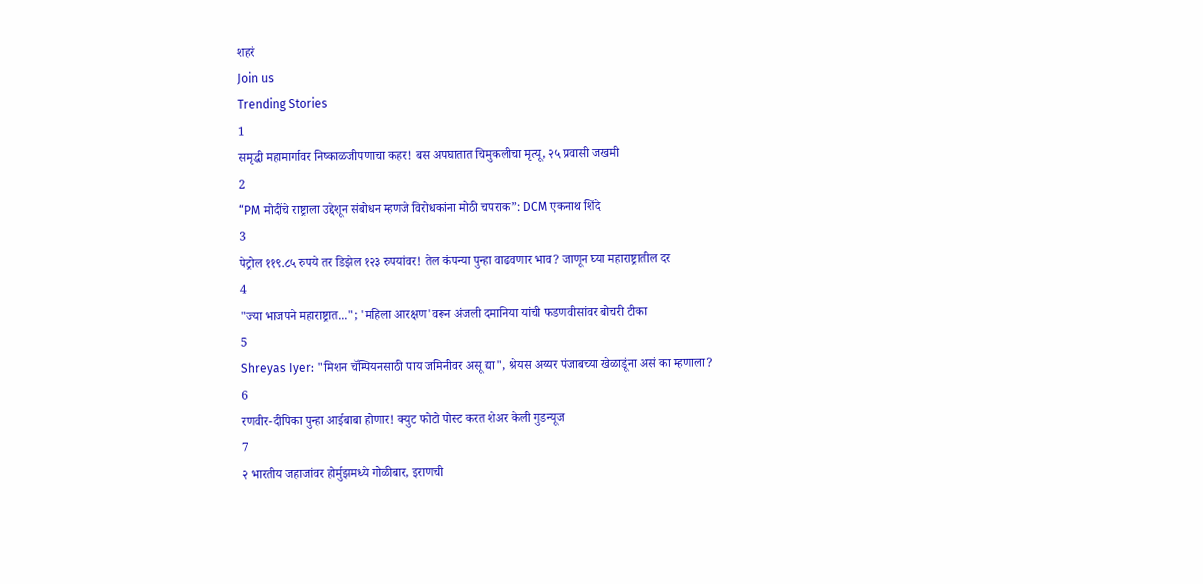शहरं
Join us
Trending Stories
1
समृद्धी महामार्गावर निष्काळजीपणाचा कहर! बस अपघातात चिमुकलीचा मृत्यू, २५ प्रवासी जखमी
2
“PM मोदींचे राष्ट्राला उद्देशून संबोधन म्हणजे विरोधकांना मोठी चपराक”: DCM एकनाथ शिंदे
3
पेट्रोल ११९.८५ रुपये तर डिझेल १२३ रुपयांवर! तेल कंपन्या पुन्हा वाढवणार भाव? जाणून घ्या महाराष्ट्रातील दर
4
"ज्या भाजपने महाराष्ट्रात..."; 'महिला आरक्षण'वरून अंजली दमानिया यांची फडणवीसांवर बोचरी टीका
5
Shreyas Iyer: "मिशन चॅम्पियनसाठी पाय जमिनीवर असू द्या", श्रेयस अय्यर पंजाबच्या खेळाडूंना असं का म्हणाला?
6
रणवीर-दीपिका पुन्हा आईबाबा होणार! क्युट फोटो पोस्ट करत शेअर केली गुडन्यूज
7
२ भारतीय जहाजांवर होर्मुझमध्ये गोळीबार, इराणची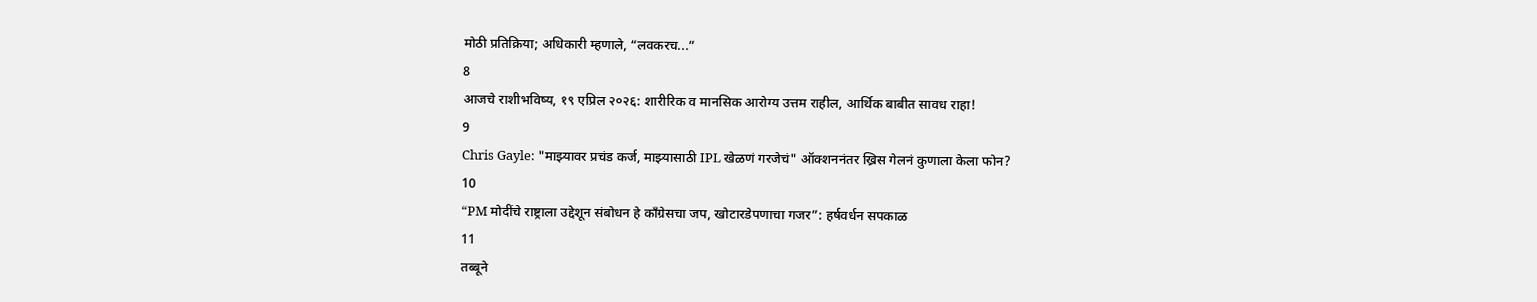मोठी प्रतिक्रिया; अधिकारी म्हणाले, “लवकरच...”
8
आजचे राशीभविष्य, १९ एप्रिल २०२६: शारीरिक व मानसिक आरोग्य उत्तम राहील, आर्थिक बाबीत सावध राहा!
9
Chris Gayle: "माझ्यावर प्रचंड कर्ज, माझ्यासाठी IPL खेळणं गरजेचं" ऑक्शननंतर ख्रिस गेलनं कुणाला केला फोन?
10
“PM मोदींचे राष्ट्राला उद्देशून संबोधन हे काँग्रेसचा जप, खोटारडेपणाचा गजर”: हर्षवर्धन सपकाळ
11
तब्बूने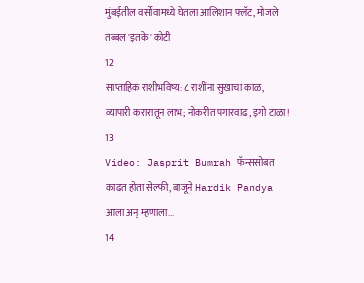मुंबईतील वर्सोवामध्ये घेतला आलिशान फ्लॅट, मोजले तब्बल 'इतके' कोटी
12
साप्ताहिक राशीभविष्य: ८ राशींना सुखाचा काळ, व्यापारी करारातून लाभ; नोकरीत पगारवाढ, इगो टाळा!
13
Video: Jasprit Bumrah फॅन्ससोबत काढत होता सेल्फी, बाजूने Hardik Pandya आला अन् म्हणाला...
14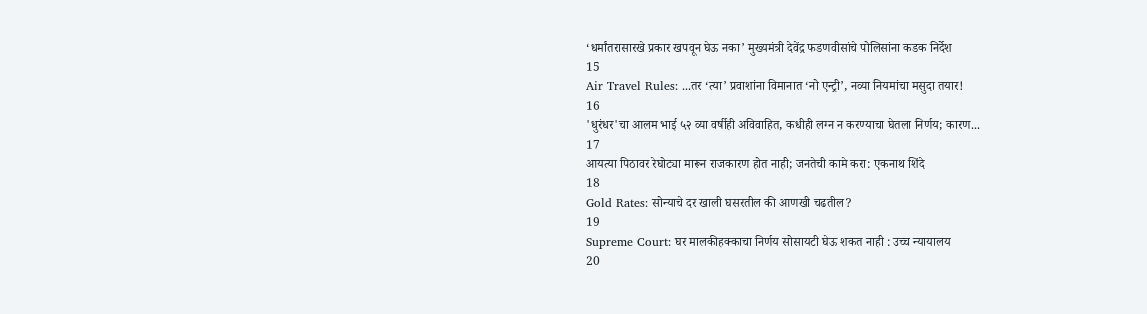‘धर्मांतरासारखे प्रकार खपवून घेऊ नका’ मुख्यमंत्री देवेंद्र फडणवीसांचे पोलिसांना कडक निर्देश
15
Air Travel Rules: ...तर ‘त्या’ प्रवाशांना विमानात ‘नो एन्ट्री’, नव्या नियमांचा मसुदा तयार!
16
'धुरंधर'चा आलम भाई ५२ व्या वर्षीही अविवाहित, कधीही लग्न न करण्याचा घेतला निर्णय; कारण...
17
आयत्या पिठावर रेघोट्या मारून राजकारण होत नाही; जनतेची कामे करा: एकनाथ शिंदे
18
Gold Rates: सोन्याचे दर खाली घसरतील की आणखी चढतील?
19
Supreme Court: घर मालकीहक्काचा निर्णय सोसायटी घेऊ शकत नाही : उच्च न्यायालय
20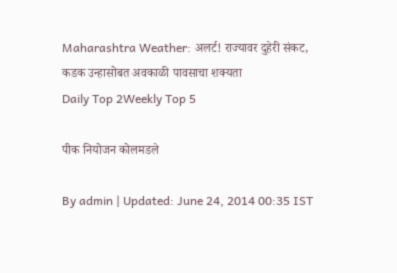Maharashtra Weather: अलर्ट! राज्यावर दुहेरी संकट, कडक उन्हासोबत अवकाळी पावसाचा शक्यता
Daily Top 2Weekly Top 5

पीक नियोजन कोलमडले

By admin | Updated: June 24, 2014 00:35 IST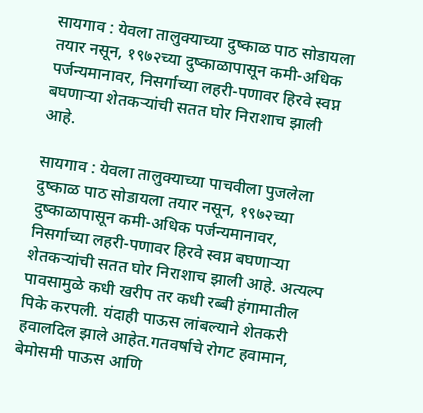सायगाव : येवला तालुक्याच्या दुष्काळ पाठ सोडायला तयार नसून, १९७२च्या दुष्काळापासून कमी-अधिक पर्जन्यमानावर, निसर्गाच्या लहरी-पणावर हिरवे स्वप्न बघणाऱ्या शेतकऱ्यांची सतत घोर निराशाच झाली आहे.

सायगाव : येवला तालुक्याच्या पाचवीला पुजलेला दुष्काळ पाठ सोडायला तयार नसून, १९७२च्या दुष्काळापासून कमी-अधिक पर्जन्यमानावर, निसर्गाच्या लहरी-पणावर हिरवे स्वप्न बघणाऱ्या शेतकऱ्यांची सतत घोर निराशाच झाली आहे. अत्यल्प पावसामुळे कधी खरीप तर कधी रब्बी हंगामातील पिके करपली. यंदाही पाऊस लांबल्याने शेतकरी हवालदिल झाले आहेत.गतवर्षाचे रोगट हवामान, बेमोसमी पाऊस आणि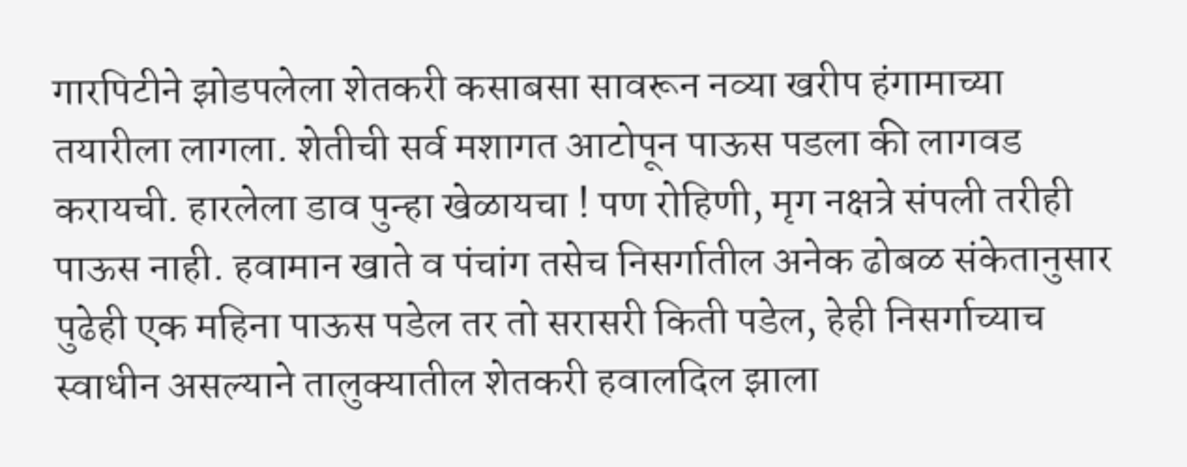गारपिटीने झोडपलेला शेतकरी कसाबसा सावरून नव्या खरीप हंगामाच्या तयारीला लागला. शेतीची सर्व मशागत आटोपून पाऊस पडला की लागवड करायची. हारलेला डाव पुन्हा खेळायचा ! पण रोहिणी, मृग नक्षत्रे संपली तरीही पाऊस नाही. हवामान खाते व पंचांग तसेच निसर्गातील अनेक ढोबळ संकेतानुसार पुढेही एक महिना पाऊस पडेल तर तो सरासरी किती पडेल, हेही निसर्गाच्याच स्वाधीन असल्याने तालुक्यातील शेतकरी हवालदिल झाला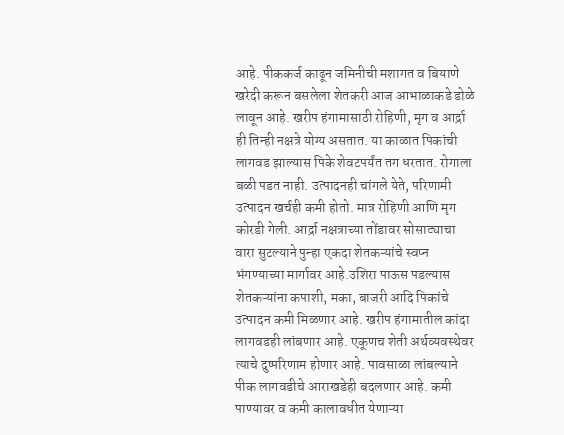आहे. पीककर्ज काढून जमिनीची मशागत व बियाणे खरेदी करून बसलेला शेतकरी आज आभाळाकडे डोळे लावून आहे. खरीप हंगामासाठी रोहिणी, मृग व आर्द्रा ही तिन्ही नक्षत्रे योग्य असतात. या काळात पिकांची लागवड झाल्यास पिके शेवटपर्यंत तग धरतात. रोगाला बळी पडत नाही. उत्पादनही चांगले येते, परिणामी उत्पादन खर्चही कमी होतो. मात्र रोहिणी आणि मृग कोरडी गेली. आर्द्रा नक्षत्राच्या तोंडावर सोसाट्याचा वारा सुटल्याने पुन्हा एकदा शेतकऱ्यांचे स्वप्न भंगण्याच्या मार्गावर आहे.उशिरा पाऊस पडल्यास शेतकऱ्यांना कपाशी, मका, बाजरी आदि पिकांचे उत्पादन कमी मिळणार आहे. खरीप हंगामातील कांदा लागवडही लांबणार आहे. एकूणच शेती अर्थव्यवस्थेवर त्याचे दुष्परिणाम होणार आहे. पावसाळा लांबल्याने पीक लागवडीचे आराखडेही बदलणार आहे. कमी पाण्यावर व कमी कालावधीत येणाऱ्या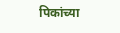पिकांच्या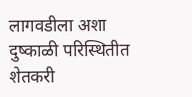लागवडीला अशा दुष्काळी परिस्थितीत शेतकरी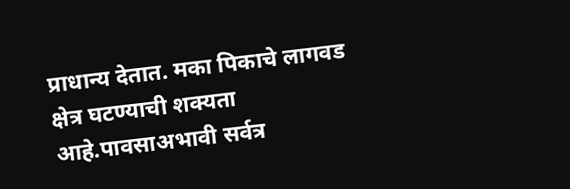प्राधान्य देतात. मका पिकाचे लागवड क्षेत्र घटण्याची शक्यता आहे.पावसाअभावी सर्वत्र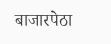बाजारपेठा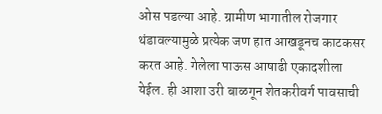ओस पडल्या आहे. ग्रामीण भागातील रोजगार थंडावल्यामुळे प्रत्येक जण हात आखडूनच काटकसर करत आहे. गेलेला पाऊस आषाढी एकादशीला येईल. ही आशा उरी बाळगून शेतकरीवर्ग पावसाची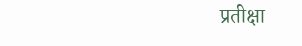प्रतीक्षा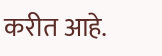करीत आहे.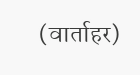(वार्ताहर)